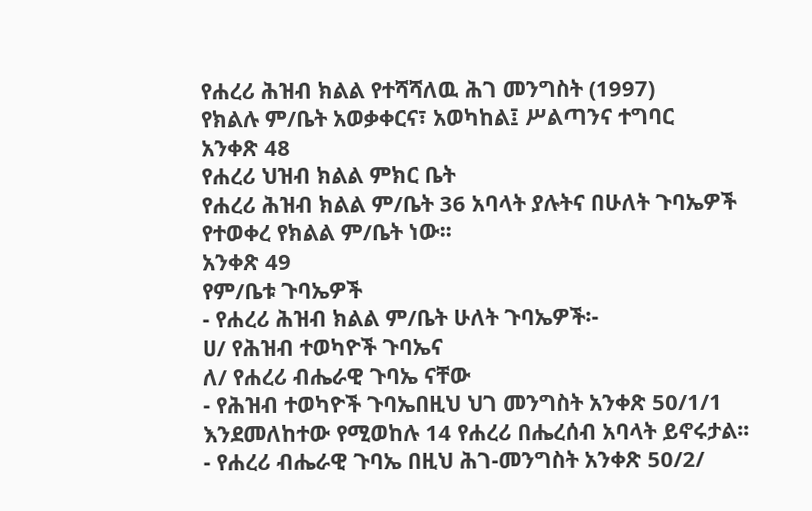የሐረሪ ሕዝብ ክልል የተሻሻለዉ ሕገ መንግስት (1997)
የክልሉ ም/ቤት አወቃቀርና፣ አወካከል፤ ሥልጣንና ተግባር
አንቀጽ 48
የሐረሪ ህዝብ ክልል ምክር ቤት
የሐረሪ ሕዝብ ክልል ም/ቤት 36 አባላት ያሉትና በሁለት ጉባኤዎች የተወቀረ የክልል ም/ቤት ነው፡፡
አንቀጽ 49
የም/ቤቱ ጉባኤዎች
- የሐረሪ ሕዝብ ክልል ም/ቤት ሁለት ጉባኤዎች፡-
ሀ/ የሕዝብ ተወካዮች ጉባኤና
ለ/ የሐረሪ ብሔራዊ ጉባኤ ናቸው
- የሕዝብ ተወካዮች ጉባኤበዚህ ህገ መንግስት አንቀጽ 50/1/1 እንደመለከተው የሚወከሉ 14 የሐረሪ በሔረሰብ አባላት ይኖሩታል፡፡
- የሐረሪ ብሔራዊ ጉባኤ በዚህ ሕገ-መንግስት አንቀጽ 50/2/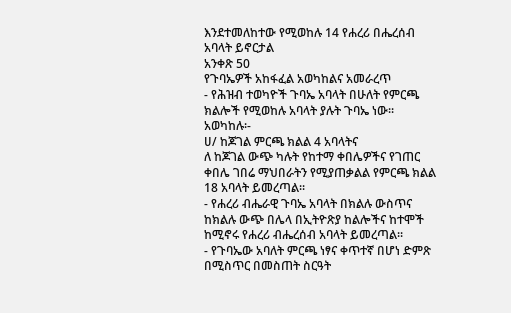እንደተመለከተው የሚወከሉ 14 የሐረሪ በሔረሰብ አባላት ይኖርታል
አንቀጽ 50
የጉባኤዎች አከፋፈል አወካከልና አመራረጥ
- የሕዝብ ተወካዮች ጉባኤ አባላት በሁለት የምርጫ ክልሎች የሚወከሉ አባላት ያሉት ጉባኤ ነው፡፡
አወካከሉ፡-
ሀ/ ከጆገል ምርጫ ክልል 4 አባላትና
ለ ከጆገል ውጭ ካሉት የከተማ ቀበሌዎችና የገጠር ቀበሌ ገበሬ ማህበራትን የሚያጠቃልል የምርጫ ክልል 18 አባላት ይመረጣል፡፡
- የሐረሪ ብሔራዊ ጉባኤ አባላት በክልሉ ውስጥና ከክልሉ ውጭ በሌላ በኢትዮጽያ ከልሎችና ከተሞች ከሚኖሩ የሐረሪ ብሔረሰብ አባላት ይመረጣል፡፡
- የጉባኤው አባለት ምርጫ ነፃና ቀጥተኛ በሆነ ድምጽ በሚስጥር በመስጠት ስርዓት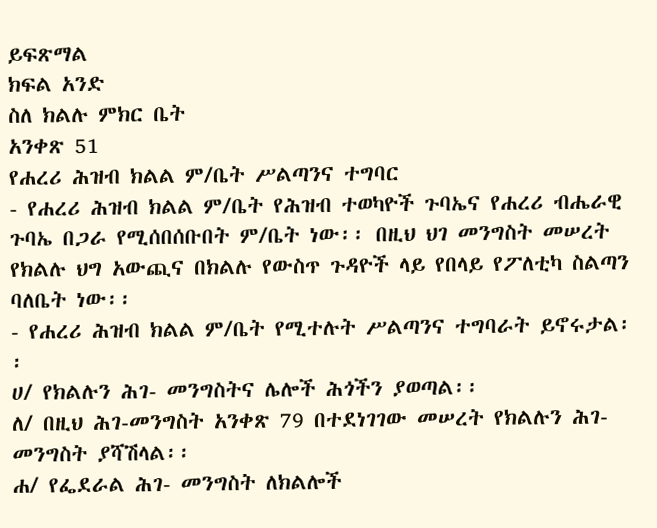ይፍጽማል
ክፍል አንድ
ስለ ክልሉ ምክር ቤት
አንቀጽ 51
የሐረሪ ሕዝብ ክልል ም/ቤት ሥልጣንና ተግባር
- የሐረሪ ሕዝብ ክልል ም/ቤት የሕዝብ ተወካዮች ጉባኤና የሐረሪ ብሔራዊ ጉባኤ በጋራ የሚሰበሰቡበት ም/ቤት ነው፡፡ በዚህ ህገ መንግስት መሠረት የክልሉ ህግ አውጪና በክልሉ የውስጥ ጉዳዮች ላይ የበላይ የፖለቲካ ስልጣን ባለቤት ነው፡፡
- የሐረሪ ሕዝብ ክልል ም/ቤት የሚተሉት ሥልጣንና ተግባራት ይኖሩታል፡፡
ሀ/ የክልሉን ሕገ- መንግስትና ሌሎች ሕጎችን ያወጣል፡፡
ለ/ በዚህ ሕገ-መንግስት አንቀጽ 79 በተደነገገው መሠረት የክልሉን ሕገ- መንግስት ያሻሽላል፡፡
ሐ/ የፌደራል ሕገ- መንግስት ለክልሎች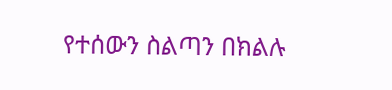የተሰውን ስልጣን በክልሉ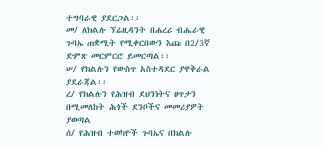ተግባራዊ ያደርጋል፡፡
መ/ ለክልሉ ኘሬዚዳንት በሐረሪ ብሔራዊ ጉባኤ ጠቋሚት የሚቀርበውን እጩ በ2/3ኛ ድምጽ መርምርሮ ይመርጣል፡፡
ሠ/ የክልሉን የውስጥ አስተዳደር ያዋቅራል ያደራጃል፡፡
ረ/ የክልሉን የሕዝብ ደህንነትና ፀጥታን በሚመለከት ሕጎች ደንቦችና መመሪያዎት ያወጣል
ሰ/ የሕዝብ ተወካዮች ጉባኤና በክልሉ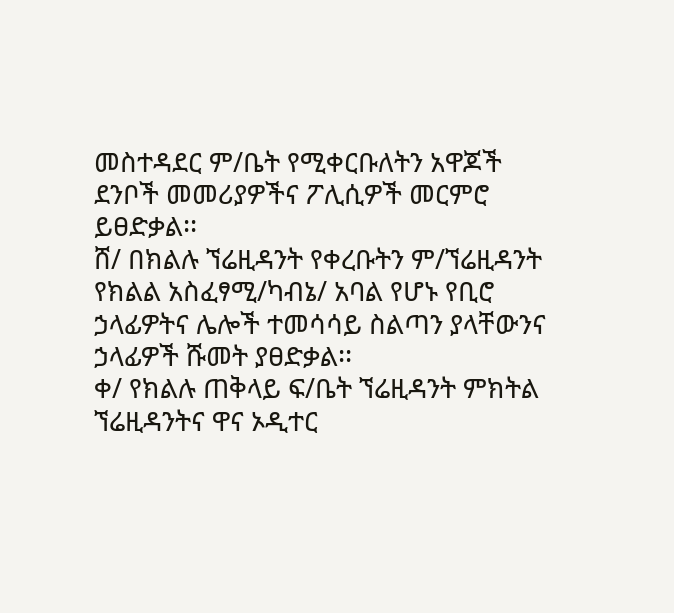መስተዳደር ም/ቤት የሚቀርቡለትን አዋጆች ደንቦች መመሪያዎችና ፖሊሲዎች መርምሮ ይፀድቃል፡፡
ሸ/ በክልሉ ኘሬዚዳንት የቀረቡትን ም/ኘሬዚዳንት የክልል አስፈፃሚ/ካብኔ/ አባል የሆኑ የቢሮ ኃላፊዎትና ሌሎች ተመሳሳይ ስልጣን ያላቸውንና ኃላፊዎች ሹመት ያፀድቃል፡፡
ቀ/ የክልሉ ጠቅላይ ፍ/ቤት ኘሬዚዳንት ምክትል ኘሬዚዳንትና ዋና ኦዲተር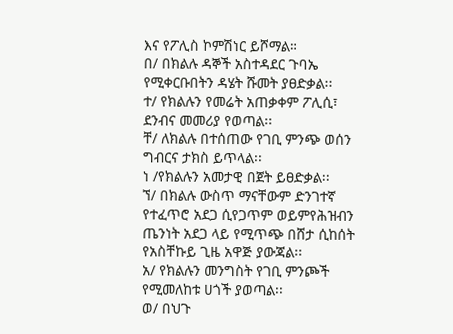እና የፖሊስ ኮምሽነር ይሾማል።
በ/ በክልሉ ዳኞች አስተዳደር ጉባኤ የሚቀርቡበትን ዳሄት ሹመት ያፀድቃል፡፡
ተ/ የክልሉን የመሬት አጠቃቀም ፖሊሲ፣ ደንብና መመሪያ የወጣል፡፡
ቸ/ ለክልሉ በተሰጠው የገቢ ምንጭ ወሰን ግብርና ታክስ ይጥላል፡፡
ነ /የክልሉን አመታዊ በጀት ይፀድቃል፡፡
ኘ/ በክልሉ ውስጥ ማናቸውም ድንገተኛ የተፈጥሮ አደጋ ሲየጋጥም ወይምየሕዝብን ጤንነት አደጋ ላይ የሚጥጭ በሸታ ሲከሰት የአስቸኩይ ጊዜ አዋጅ ያውጃል፡፡
አ/ የክልሉን መንግስት የገቢ ምንጮች የሚመለከቱ ሀጎች ያወጣል፡፡
ወ/ በህጉ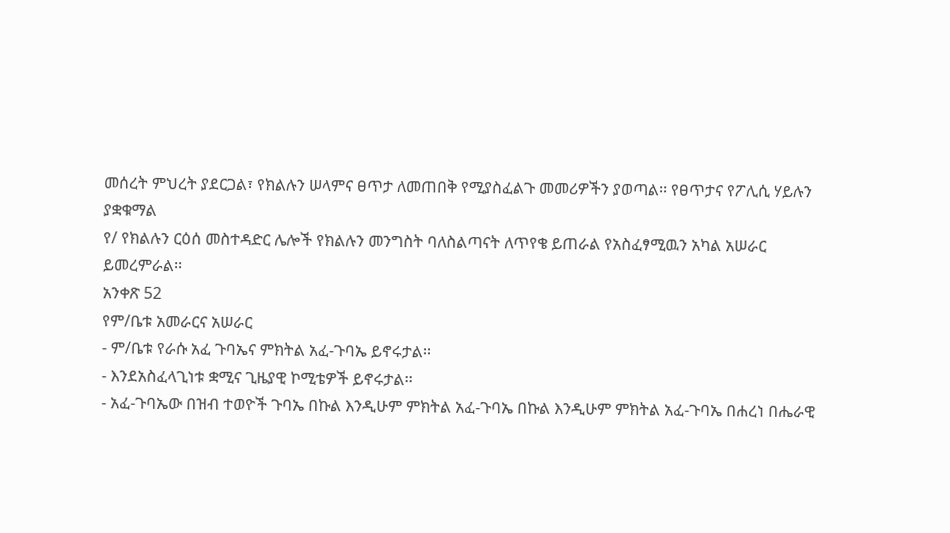መሰረት ምህረት ያደርጋል፣ የክልሉን ሠላምና ፀጥታ ለመጠበቅ የሚያስፈልጉ መመሪዎችን ያወጣል፡፡ የፀጥታና የፖሊሲ ሃይሉን ያቋቁማል
የ/ የክልሉን ርዕሰ መስተዳድር ሌሎች የክልሉን መንግስት ባለስልጣናት ለጥየቄ ይጠራል የአስፈፃሚዉን አካል አሠራር ይመረምራል፡፡
አንቀጽ 52
የም/ቤቱ አመራርና አሠራር
- ም/ቤቱ የራሱ አፈ ጉባኤና ምክትል አፈ-ጉባኤ ይኖሩታል፡፡
- እንደአስፈላጊነቱ ቋሚና ጊዜያዊ ኮሚቴዎች ይኖሩታል፡፡
- አፈ-ጉባኤው በዝብ ተወዮች ጉባኤ በኩል እንዲሁም ምክትል አፈ-ጉባኤ በኩል እንዲሁም ምክትል አፈ-ጉባኤ በሐረነ በሔራዊ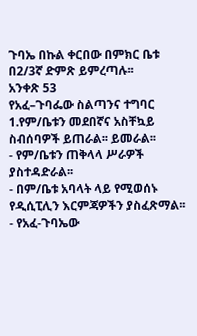ጉባኤ በኩል ቀርበው በምክር ቤቱ በ2/3ኛ ድምጽ ይምረጣሉ፡፡
አንቀጽ 53
የአፈ–ጉባፌው ስልጣንና ተግባር
1.የም/ቤቱን መደበኛና አስቸኳይ ስብሰባዎች ይጠራል፡፡ ይመራል፡፡
- የም/ቤቱን ጠቅላላ ሥራዎች ያስተዳድራል፡፡
- በም/ቤቱ አባላት ላይ የሚወሰኑ የዲሲፒሊን እርምጃዎችን ያስፈጽማል፡፡
- የአፈ-ጉባኤው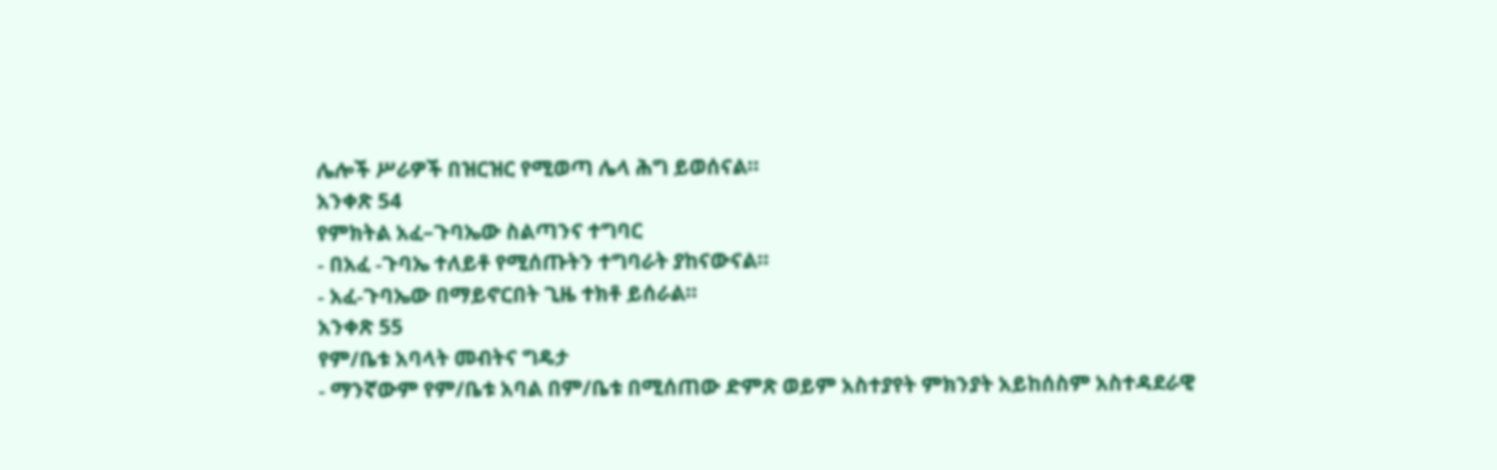ሌሎች ሥራዎች በዝርዝር የሚወጣ ሌላ ሕግ ይወሰናል፡፡
አንቀጽ 54
የምክትል አፈ–ጉባኤው ስልጣንና ተግባር
- በአፈ -ጉባኤ ተለይቶ የሚሰጡትን ተግባራት ያከናውናል፡፡
- አፈ-ጉባኤው በማይኖርበት ጊዜ ተክቶ ይሰራል፡፡
አንቀጽ 55
የም/ቤቱ አባላት መብትና ግዴታ
- ማንኛውም የም/ቤቱ አባል በም/ቤቱ በሚሰጠው ድምጽ ወይም አስተያየት ምክንያት አይከሰስም አስተዳደራዊ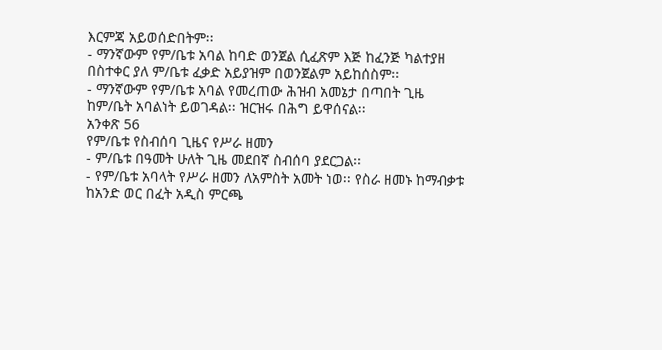እርምጃ አይወሰድበትም፡፡
- ማንኛውም የም/ቤቱ አባል ከባድ ወንጀል ሲፈጽም እጅ ከፈንጅ ካልተያዘ በስተቀር ያለ ም/ቤቱ ፈቃድ አይያዝም በወንጀልም አይከሰስም፡፡
- ማንኛውም የም/ቤቱ አባል የመረጠው ሕዝብ አመኔታ በጣበት ጊዜ ከም/ቤት አባልነት ይወገዳል፡፡ ዝርዝሩ በሕግ ይዋሰናል፡፡
አንቀጽ 56
የም/ቤቱ የስብሰባ ጊዜና የሥራ ዘመን
- ም/ቤቱ በዓመት ሁለት ጊዜ መደበኛ ስብሰባ ያደርጋል፡፡
- የም/ቤቱ አባላት የሥራ ዘመን ለአምስት አመት ነወ፡፡ የስራ ዘመኑ ከማብቃቱ ከአንድ ወር በፈት አዲስ ምርጫ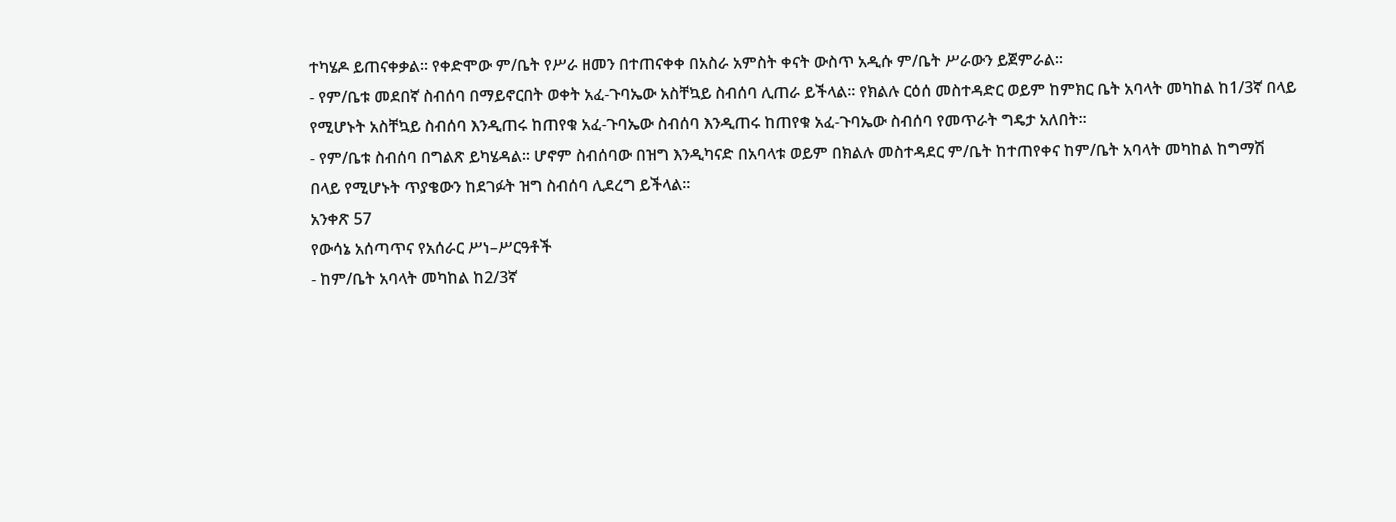ተካሄዶ ይጠናቀቃል፡፡ የቀድሞው ም/ቤት የሥራ ዘመን በተጠናቀቀ በአስራ አምስት ቀናት ውስጥ አዲሱ ም/ቤት ሥራውን ይጀምራል፡፡
- የም/ቤቱ መደበኛ ስብሰባ በማይኖርበት ወቀት አፈ-ጉባኤው አስቸኳይ ስብሰባ ሊጠራ ይችላል፡፡ የክልሉ ርዕሰ መስተዳድር ወይም ከምክር ቤት አባላት መካከል ከ1/3ኛ በላይ የሚሆኑት አስቸኳይ ስብሰባ እንዲጠሩ ከጠየቁ አፈ-ጉባኤው ስብሰባ እንዲጠሩ ከጠየቁ አፈ-ጉባኤው ስብሰባ የመጥራት ግዴታ አለበት፡፡
- የም/ቤቱ ስብሰባ በግልጽ ይካሄዳል፡፡ ሆኖም ስብሰባው በዝግ እንዲካናድ በአባላቱ ወይም በክልሉ መስተዳደር ም/ቤት ከተጠየቀና ከም/ቤት አባላት መካከል ከግማሽ በላይ የሚሆኑት ጥያቄውን ከደገፉት ዝግ ስብሰባ ሊደረግ ይችላል፡፡
አንቀጽ 57
የውሳኔ አሰጣጥና የአሰራር ሥነ–ሥርዓቶች
- ከም/ቤት አባላት መካከል ከ2/3ኛ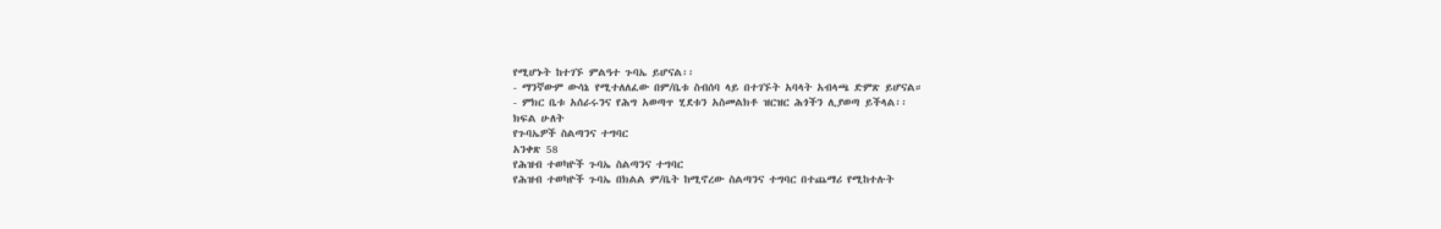የሚሆኑት ከተገኙ ምልዓተ ጉባኤ ይሆናል፡፡
- ማንኛውም ውሳኔ የሚተለለፈው በም/ቤቱ ስብሰባ ላይ በተገኙት አባላት አብላጫ ድምጽ ይሆናል።
- ምክር ቤቱ አሰራሩንና የሕግ አወጣጥ ሂደቱን አስመልክቶ ዝርዝር ሕጎችን ሊያወጣ ይችላል፡፡
ክፍል ሁለት
የጉባኤዎች ስልጣንና ተግባር
አንቀጽ 58
የሕዝብ ተወካዮች ጉባኤ ስልጣንና ተግባር
የሕዝብ ተወካዮች ጉባኤ በክልል ም/ቤት ከሚኖረው ስልጣንና ተግባር በተጨማሪ የሚከተሉት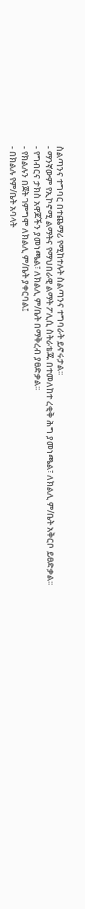ስልጣንና ተግባር በተጨማሪ የሚከተሉት ስልጣንና ተግባራት ይኖሩታል፡፡
- ማንኛውም የኢኮኖሚ ልማትና የማህበራዊ ልማት ፖሊሲ ስትራቴጁ በተመለከተ ረቂቅ ሕግ ያመነጫል፣ ለክልሊ ም/ቤት አቅርቦ ይፀድቃል፡፡
- የግብርና ታክስ አዋጆችን ያመነጫል፣ ለክልሊ ም/ቤት በማቅረብ ያፀድቃል፡፡
- የክልሉን በጀት ገምግሞ ለክልሊ ም/ቤት ያቀርባል፤
- በክልሉ የም/ቤት አባላት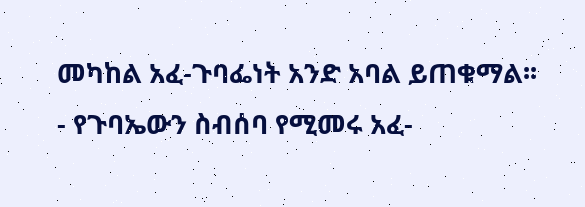መካከል አፈ-ጉባፌነት አንድ አባል ይጠቁማል፡፡
- የጉባኤውን ስብሰባ የሚመሩ አፈ-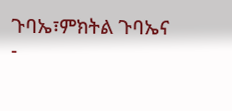ጉባኤ፣ምክትል ጉባኤና
-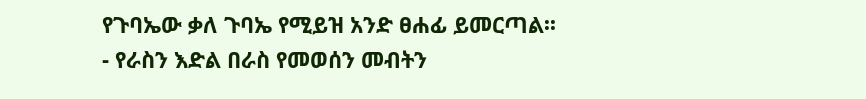የጉባኤው ቃለ ጉባኤ የሚይዝ አንድ ፀሐፊ ይመርጣል፡፡
- የራስን እድል በራስ የመወሰን መብትን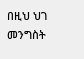በዚህ ህገ መንግስት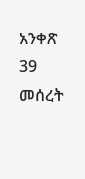አንቀጽ 39 መሰረት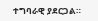ተግባራዊ ያደርጋል።